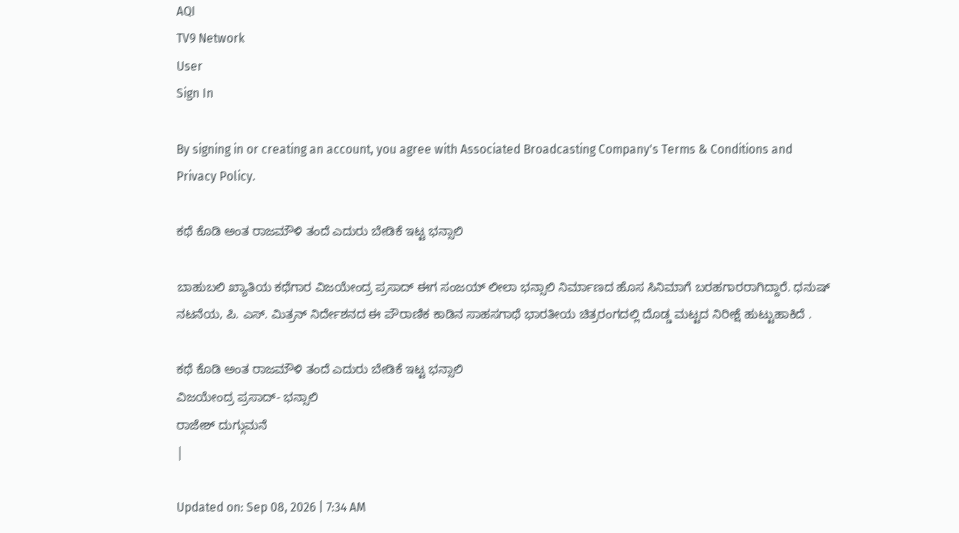AQI
TV9 Network
User
Sign In

By signing in or creating an account, you agree with Associated Broadcasting Company's Terms & Conditions and Privacy Policy.

ಕಥೆ ಕೊಡಿ ಅಂತ ರಾಜಮೌಳಿ ತಂದೆ ಎದುರು ಬೇಡಿಕೆ ಇಟ್ಟ ಭನ್ಸಾಲಿ

ಬಾಹುಬಲಿ ಖ್ಯಾತಿಯ ಕಥೆಗಾರ ವಿಜಯೇಂದ್ರ ಪ್ರಸಾದ್ ಈಗ ಸಂಜಯ್ ಲೀಲಾ ಭನ್ಸಾಲಿ ನಿರ್ಮಾಣದ ಹೊಸ ಸಿನಿಮಾಗೆ ಬರಹಗಾರರಾಗಿದ್ದಾರೆ. ಧನುಷ್ ನಟನೆಯ, ಪಿ. ಎಸ್. ಮಿತ್ರನ್ ನಿರ್ದೇಶನದ ಈ ಪೌರಾಣಿಕ ಕಾಡಿನ ಸಾಹಸಗಾಥೆ ಭಾರತೀಯ ಚಿತ್ರರಂಗದಲ್ಲಿ ದೊಡ್ಡ ಮಟ್ಟದ ನಿರೀಕ್ಷೆ ಹುಟ್ಟುಹಾಕಿದೆ .

ಕಥೆ ಕೊಡಿ ಅಂತ ರಾಜಮೌಳಿ ತಂದೆ ಎದುರು ಬೇಡಿಕೆ ಇಟ್ಟ ಭನ್ಸಾಲಿ
ವಿಜಯೇಂದ್ರ ಪ್ರಸಾದ್- ಭನ್ಸಾಲಿ
ರಾಜೇಶ್ ದುಗ್ಗುಮನೆ
|

Updated on: Sep 08, 2026 | 7:34 AM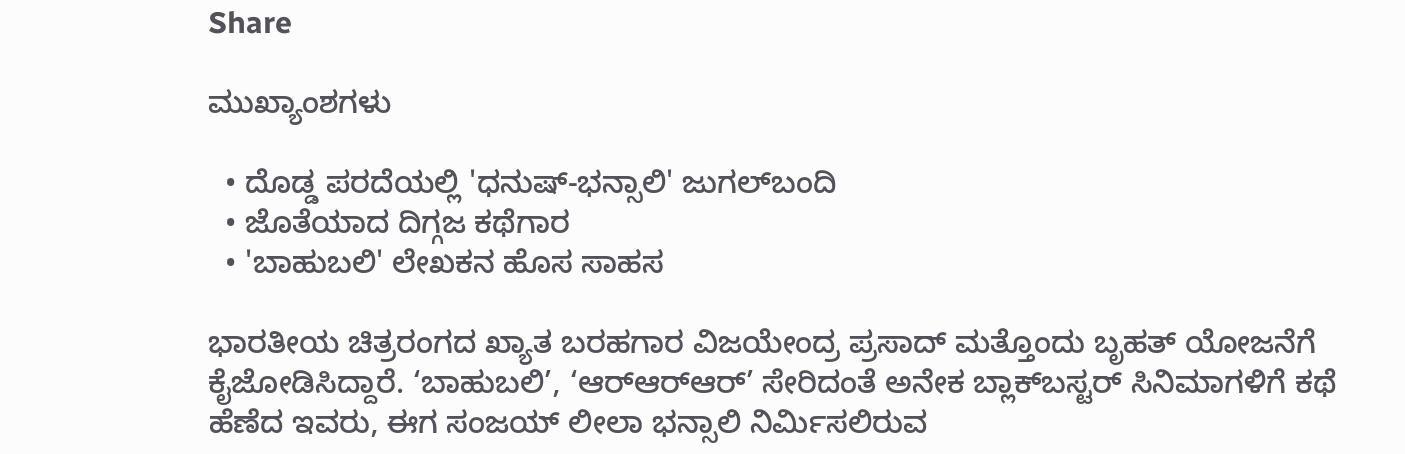Share

ಮುಖ್ಯಾಂಶಗಳು

  • ದೊಡ್ಡ ಪರದೆಯಲ್ಲಿ 'ಧನುಷ್-ಭನ್ಸಾಲಿ' ಜುಗಲ್‌ಬಂದಿ
  • ಜೊತೆಯಾದ ದಿಗ್ಗಜ ಕಥೆಗಾರ
  • 'ಬಾಹುಬಲಿ' ಲೇಖಕನ ಹೊಸ ಸಾಹಸ

ಭಾರತೀಯ ಚಿತ್ರರಂಗದ ಖ್ಯಾತ ಬರಹಗಾರ ವಿಜಯೇಂದ್ರ ಪ್ರಸಾದ್ ಮತ್ತೊಂದು ಬೃಹತ್ ಯೋಜನೆಗೆ ಕೈಜೋಡಿಸಿದ್ದಾರೆ. ‘ಬಾಹುಬಲಿ’, ‘ಆರ್‌ಆರ್‌ಆರ್‌’ ಸೇರಿದಂತೆ ಅನೇಕ ಬ್ಲಾಕ್‌ಬಸ್ಟರ್ ಸಿನಿಮಾಗಳಿಗೆ ಕಥೆ ಹೆಣೆದ ಇವರು, ಈಗ ಸಂಜಯ್ ಲೀಲಾ ಭನ್ಸಾಲಿ ನಿರ್ಮಿಸಲಿರುವ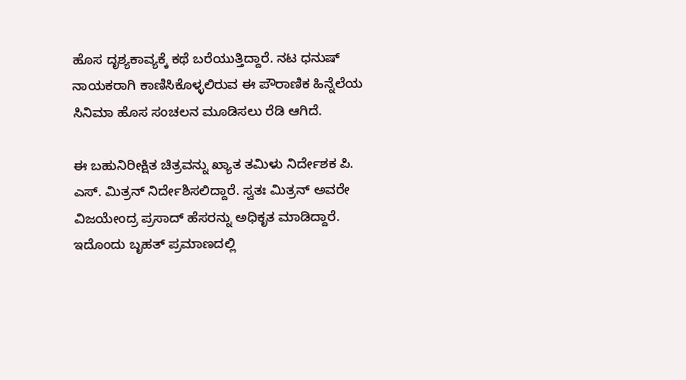ಹೊಸ ದೃಶ್ಯಕಾವ್ಯಕ್ಕೆ ಕಥೆ ಬರೆಯುತ್ತಿದ್ದಾರೆ. ನಟ ಧನುಷ್ ನಾಯಕರಾಗಿ ಕಾಣಿಸಿಕೊಳ್ಳಲಿರುವ ಈ ಪೌರಾಣಿಕ ಹಿನ್ನೆಲೆಯ ಸಿನಿಮಾ ಹೊಸ ಸಂಚಲನ ಮೂಡಿಸಲು ರೆಡಿ ಆಗಿದೆ.

ಈ ಬಹುನಿರೀಕ್ಷಿತ ಚಿತ್ರವನ್ನು ಖ್ಯಾತ ತಮಿಳು ನಿರ್ದೇಶಕ ಪಿ. ಎಸ್. ಮಿತ್ರನ್ ನಿರ್ದೇಶಿಸಲಿದ್ದಾರೆ. ಸ್ವತಃ ಮಿತ್ರನ್ ಅವರೇ ವಿಜಯೇಂದ್ರ ಪ್ರಸಾದ್ ಹೆಸರನ್ನು ಅಧಿಕೃತ ಮಾಡಿದ್ದಾರೆ. ಇದೊಂದು ಬೃಹತ್ ಪ್ರಮಾಣದಲ್ಲಿ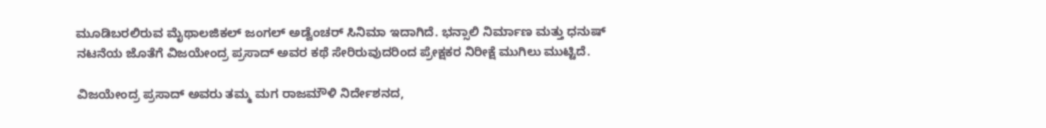ಮೂಡಿಬರಲಿರುವ ಮೈಥಾಲಜಿಕಲ್ ಜಂಗಲ್ ಅಡ್ವೆಂಚರ್ ಸಿನಿಮಾ ಇದಾಗಿದೆ. ಭನ್ಸಾಲಿ ನಿರ್ಮಾಣ ಮತ್ತು ಧನುಷ್ ನಟನೆಯ ಜೊತೆಗೆ ವಿಜಯೇಂದ್ರ ಪ್ರಸಾದ್ ಅವರ ಕಥೆ ಸೇರಿರುವುದರಿಂದ ಪ್ರೇಕ್ಷಕರ ನಿರೀಕ್ಷೆ ಮುಗಿಲು ಮುಟ್ಟಿದೆ.

ವಿಜಯೇಂದ್ರ ಪ್ರಸಾದ್ ಅವರು ತಮ್ಮ ಮಗ ರಾಜಮೌಳಿ ನಿರ್ದೇಶನದ,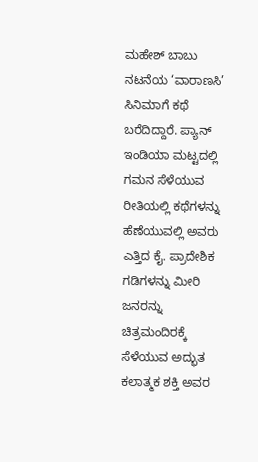ಮಹೇಶ್ ಬಾಬು ನಟನೆಯ ‘ವಾರಾಣಸಿ’ ಸಿನಿಮಾಗೆ ಕಥೆ ಬರೆದಿದ್ದಾರೆ. ಪ್ಯಾನ್ ಇಂಡಿಯಾ ಮಟ್ಟದಲ್ಲಿ ಗಮನ ಸೆಳೆಯುವ ರೀತಿಯಲ್ಲಿ ಕಥೆಗಳನ್ನು ಹೆಣೆಯುವಲ್ಲಿ ಅವರು ಎತ್ತಿದ ಕೈ. ಪ್ರಾದೇಶಿಕ ಗಡಿಗಳನ್ನು ಮೀರಿ ಜನರನ್ನು ಚಿತ್ರಮಂದಿರಕ್ಕೆ ಸೆಳೆಯುವ ಅದ್ಭುತ ಕಲಾತ್ಮಕ ಶಕ್ತಿ ಅವರ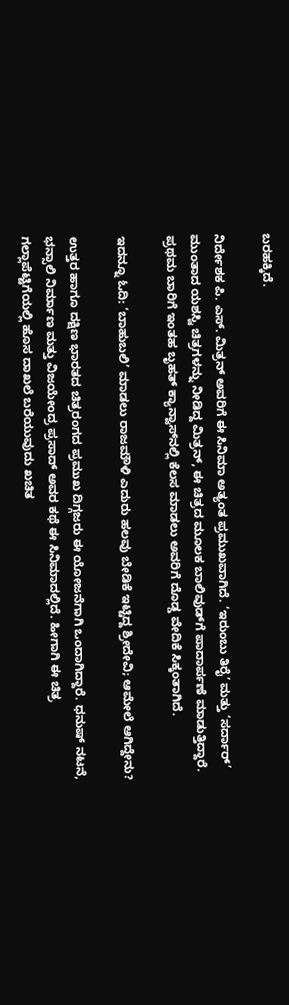ಬರಹಕ್ಕಿದೆ.

ನಿರ್ದೇಶಕ ಪಿ. ಎಸ್. ಮಿತ್ರನ್ ಅವರಿಗೆ ಈ ಸಿನಿಮಾ ಅತ್ಯಂತ ಪ್ರಮುಖವಾಗಿದೆ. ‘ಇರುಂಬು ತಿರೈ’ ಮತ್ತು ‘ಸರ್ದಾರ್’ ಮುಂತಾದ ಯಶಸ್ವಿ ಚಿತ್ರಗಳನ್ನು ನೀಡಿದ್ದ ಮಿತ್ರನ್, ಈ ಚಿತ್ರದ ಮೂಲಕ ಬಾಲಿವುಡ್‌ಗೆ ಪಾದಾರ್ಪಣೆ ಮಾಡುತ್ತಿದ್ದಾರೆ. ಪ್ರಥಮ ಬಾರಿಗೆ ಇಂತಹ ಬೃಹತ್ ಕ್ಯಾನ್ವಾಸ್‌ನಲ್ಲಿ ಕೆಲಸ ಮಾಡಲು ಅವರಿಗೆ ದೊಡ್ಡ ವೇದಿಕೆ ಸಿಕ್ಕಂತಾಗಿದೆ.

ಇದನ್ನೂ ಓದಿ: ‘ಬಾಹುಬಲಿ’ ಮಾಡಲು ರಾಜಮೌಳಿ ಎದುರು ಹಲವು ಬೇಡಿಕೆ ಇಟ್ಟಿದ್ದ ಶ್ರೀದೇವಿ; ಆಮೇಲೆ ಆಗಿದ್ದೇನು?

ಉತ್ತರ ಹಾಗೂ ದಕ್ಷಿಣ ಭಾರತದ ಚಿತ್ರರಂಗದ ಪ್ರಮುಖ ದಿಗ್ಗಜರು ಈ ಯೋಜನೆಗಾಗಿ ಒಂದಾಗಿದ್ದಾರೆ. ಧನುಷ್ ನಟನೆ, ಭನ್ಸಾಲಿ ನಿರ್ಮಾಣ ಮತ್ತು ವಿಜಯೇಂದ್ರ ಪ್ರಸಾದ್ ಅವರ ಕಥೆ ಈ ಸಿನಿಮಾದಲ್ಲಿದೆ. ಹೀಗಾಗಿ ಈ ಚಿತ್ರ ಗಲ್ಲಾಪೆಟ್ಟಿಗೆಯಲ್ಲಿ ಹೊಸ ದಾಖಲೆ ಬರೆಯುವುದು ಖಚಿತ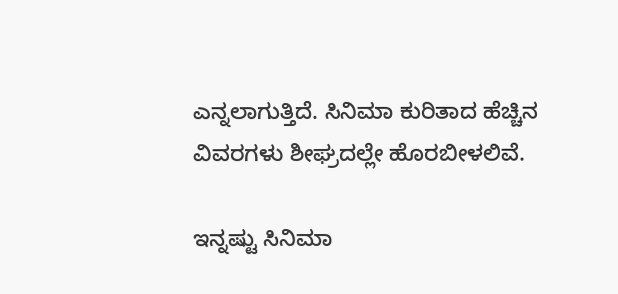ಎನ್ನಲಾಗುತ್ತಿದೆ. ಸಿನಿಮಾ ಕುರಿತಾದ ಹೆಚ್ಚಿನ ವಿವರಗಳು ಶೀಘ್ರದಲ್ಲೇ ಹೊರಬೀಳಲಿವೆ.

ಇನ್ನಷ್ಟು ಸಿನಿಮಾ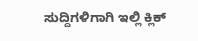ಸುದ್ದಿಗಳಿಗಾಗಿ ಇಲ್ಲಿ ಕ್ಲಿಕ್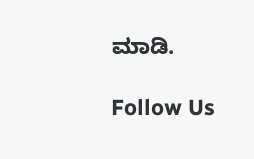ಮಾಡಿ.

Follow Us